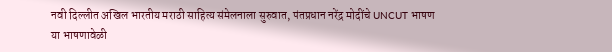नवी दिल्लीत अखिल भारतीय मराठी साहित्य संमेलनाला सुरुवात, पंतप्रधान नरेंद्र मोदींचे UNCUT भाषण
या भाषणावेळी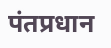पंतप्रधान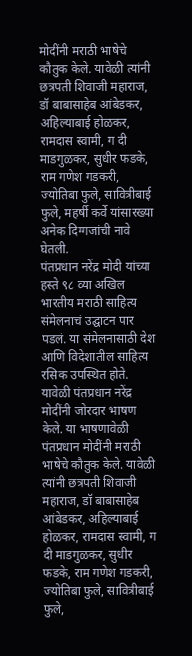मोदींनी मराठी भाषेचे कौतुक केले. यावेळी त्यांनी छत्रपती शिवाजी महाराज, डॉ बाबासाहेब आंबेडकर, अहिल्याबाई होळकर, रामदास स्वामी, ग दी माडगुळकर, सुधीर फडके, राम गणेश गडकरी, ज्योतिबा फुले, सावित्रीबाई फुले, महर्षी कर्वे यांसारख्या अनेक दिग्गजांची नावे घेतली.
पंतप्रधान नरेंद्र मोदी यांच्या हस्ते ९८ व्या अखिल भारतीय मराठी साहित्य संमेलनाचं उद्घाटन पार पडलं. या संमेलनासाठी देश आणि विदेशातील साहित्य रसिक उपस्थित होते. यावेळी पंतप्रधान नरेंद्र मोदींनी जोरदार भाषण केले. या भाषणावेळी पंतप्रधान मोदींनी मराठी भाषेचे कौतुक केले. यावेळी त्यांनी छत्रपती शिवाजी महाराज, डॉ बाबासाहेब आंबेडकर, अहिल्याबाई होळकर, रामदास स्वामी, ग दी माडगुळकर, सुधीर फडके, राम गणेश गडकरी, ज्योतिबा फुले, सावित्रीबाई फुले,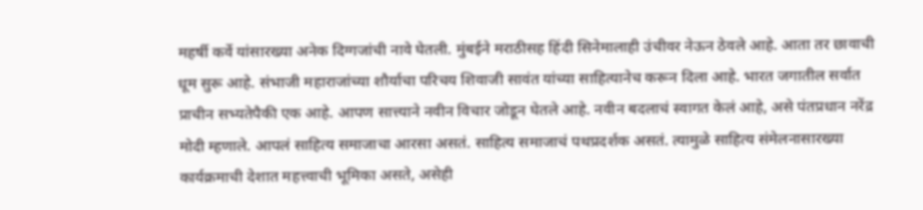महर्षी कर्वे यांसारख्या अनेक दिग्गजांची नावे घेतली. मुंबईने मराठीसह हिंदी सिनेमालाही उंचीवर नेऊन ठेवले आहे. आता तर छावाची धूम सुरू आहे. संभाजी महाराजांच्या शौर्याचा परिचय शिवाजी सावंत यांच्या साहित्यानेच करून दिला आहे. भारत जगातील सर्वात प्राचीन सभ्यतेपैकी एक आहे. आपण सात्त्याने नवीन विचार जोडून घेतले आहे. नवीन बदलाचं स्वागत केलं आहे, असे पंतप्रधान नरेंद्र मोदी म्हणाले. आपलं साहित्य समाजाचा आरसा असतं. साहित्य समाजाचं पथप्रदर्शक असतं. त्यामुळे साहित्य संमेलनासारख्या कार्यक्रमाची देशात महत्त्वाची भूमिका असते, असेही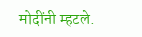मोदींनी म्हटले.